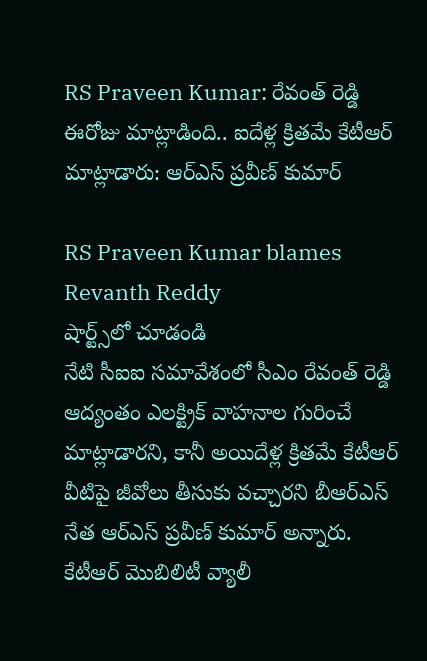RS Praveen Kumar: రేవంత్ రెడ్డి ఈరోజు మాట్లాడింది.. ఐదేళ్ల క్రితమే కేటీఆర్ మాట్లాడారు: ఆర్ఎస్ ప్రవీణ్ కుమార్

RS Praveen Kumar blames Revanth Reddy
షార్ట్స్‌లో చూడండి
నేటి సీఐఐ సమావేశంలో సీఎం రేవంత్ రెడ్డి ఆద్యంతం ఎలక్ట్రిక్ వాహనాల గురించే మాట్లాడారని, కానీ అయిదేళ్ల క్రితమే కేటీఆర్ వీటిపై జీవోలు తీసుకు వచ్చారని బీఆర్ఎస్ నేత ఆర్ఎస్ ప్రవీణ్ కుమార్ అన్నారు. కేటీఆర్ మొబిలిటీ వ్యాలీ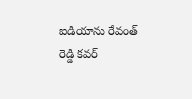ఐడియాను రేవంత్ రెడ్డి కవర్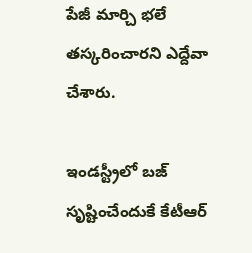పేజీ మార్చి భలే తస్కరించారని ఎద్దేవా చేశారు.

ఇండస్ట్రీలో బజ్ సృష్టించేందుకే కేటీఆర్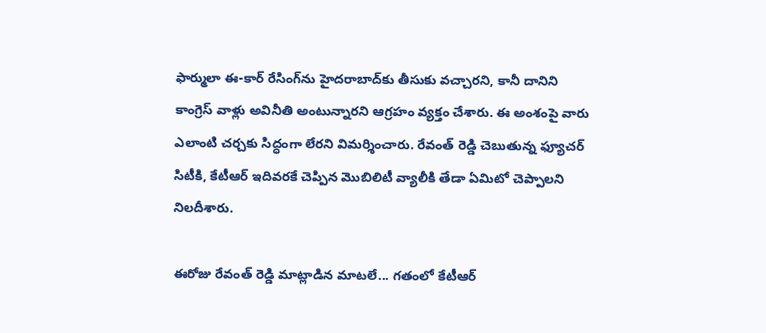ఫార్ములా ఈ-కార్ రేసింగ్‌ను హైదరాబాద్‌కు తీసుకు వచ్చారని, కానీ దానిని కాంగ్రెస్ వాళ్లు అవినీతి అంటున్నారని ఆగ్రహం వ్యక్తం చేశారు. ఈ అంశంపై వారు ఎలాంటి చర్చకు సిద్ధంగా లేరని విమర్శించారు. రేవంత్ రెడ్డి చెబుతున్న ఫ్యూచర్ సిటీకి, కేటీఆర్ ఇదివరకే చెప్పిన మొబిలిటీ వ్యాలీకి తేడా ఏమిటో చెప్పాలని నిలదీశారు.

ఈరోజు రేవంత్ రెడ్డి మాట్లాడిన మాటలే... గతంలో కేటీఆర్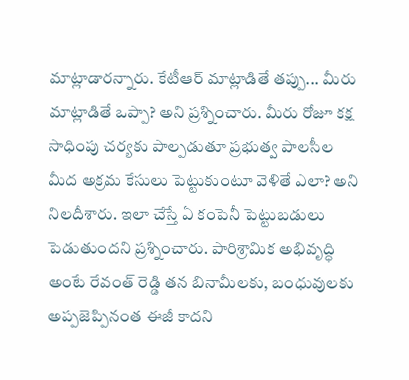మాట్లాడారన్నారు. కేటీఆర్ మాట్లాడితే తప్పు... మీరు మాట్లాడితే ఒప్పా? అని ప్రశ్నించారు. మీరు రోజూ కక్ష సాధింపు చర్యకు పాల్పడుతూ ప్రభుత్వ పాలసీల మీద అక్రమ కేసులు పెట్టుకుంటూ వెళితే ఎలా? అని నిలదీశారు. ఇలా చేస్తే ఏ కంపెనీ పెట్టుబడులు పెడుతుందని ప్రశ్నించారు. పారిశ్రామిక అభివృద్ధి అంటే రేవంత్ రెడ్డి తన బినామీలకు, బంధువులకు అప్పజెప్పినంత ఈజీ కాదని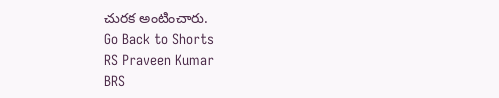చురక అంటించారు.
Go Back to Shorts
RS Praveen Kumar
BRS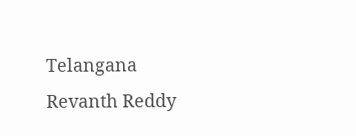Telangana
Revanth Reddy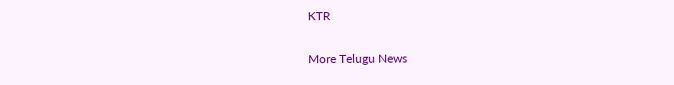KTR

More Telugu News